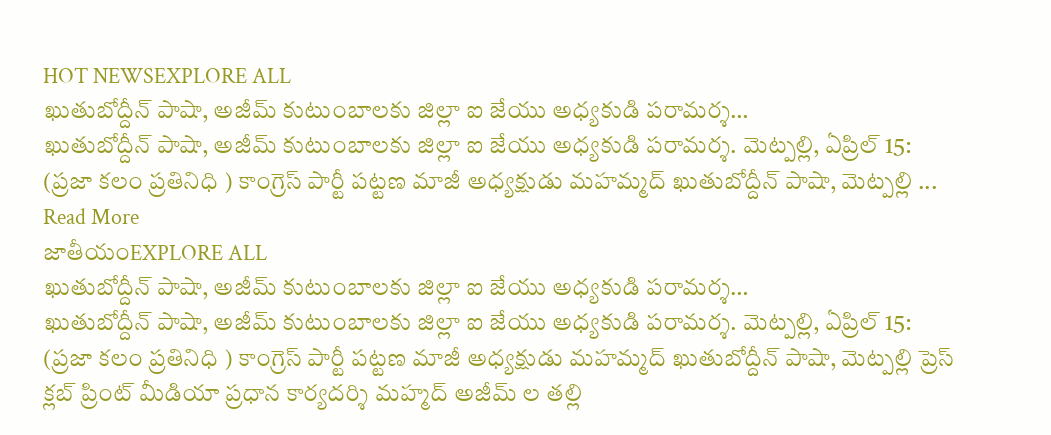HOT NEWSEXPLORE ALL
ఖుతుబోద్దీన్ పాషా, అజీమ్ కుటుంబాలకు జిల్లా ఐ జేయు అధ్యకుడి పరామర్శ…
ఖుతుబోద్దీన్ పాషా, అజీమ్ కుటుంబాలకు జిల్లా ఐ జేయు అధ్యకుడి పరామర్శ. మెట్పల్లి, ఏప్రిల్ 15: (ప్రజా కలం ప్రతినిధి ) కాంగ్రెస్ పార్టీ పట్టణ మాజీ అధ్యక్షుడు మహమ్మద్ ఖుతుబోద్దీన్ పాషా, మెట్పల్లి ... Read More
జాతీయంEXPLORE ALL
ఖుతుబోద్దీన్ పాషా, అజీమ్ కుటుంబాలకు జిల్లా ఐ జేయు అధ్యకుడి పరామర్శ…
ఖుతుబోద్దీన్ పాషా, అజీమ్ కుటుంబాలకు జిల్లా ఐ జేయు అధ్యకుడి పరామర్శ. మెట్పల్లి, ఏప్రిల్ 15: (ప్రజా కలం ప్రతినిధి ) కాంగ్రెస్ పార్టీ పట్టణ మాజీ అధ్యక్షుడు మహమ్మద్ ఖుతుబోద్దీన్ పాషా, మెట్పల్లి ప్రెస్ క్లబ్ ప్రింట్ మీడియా ప్రధాన కార్యదర్శి మహ్మద్ అజీమ్ ల తల్లి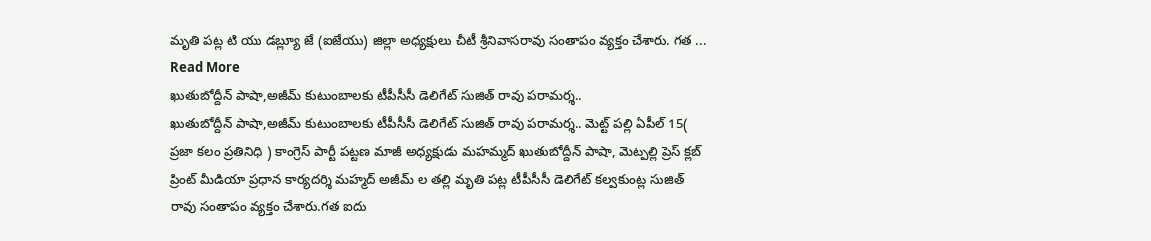మృతి పట్ల టి యు డబ్ల్యూ జే (ఐజేయు) జిల్లా అధ్యక్షులు చీటీ శ్రీనివాసరావు సంతాపం వ్యక్తం చేశారు. గత ... Read More
ఖుతుబోద్దీన్ పాషా,అజీమ్ కుటుంబాలకు టీపీసీసీ డెలిగేట్ సుజిత్ రావు పరామర్శ..
ఖుతుబోద్దీన్ పాషా,అజీమ్ కుటుంబాలకు టీపీసీసీ డెలిగేట్ సుజిత్ రావు పరామర్శ.. మెట్ట్ పల్లి ఏపీల్ 15( ప్రజా కలం ప్రతినిధి ) కాంగ్రెస్ పార్టీ పట్టణ మాజీ అధ్యక్షుడు మహమ్మద్ ఖుతుబోద్దీన్ పాషా, మెట్పల్లి ప్రెస్ క్లబ్ ప్రింట్ మీడియా ప్రధాన కార్యదర్శి మహ్మద్ అజీమ్ ల తల్లి మృతి పట్ల టీపీసీసీ డెలిగేట్ కల్వకుంట్ల సుజిత్ రావు సంతాపం వ్యక్తం చేశారు.గత ఐదు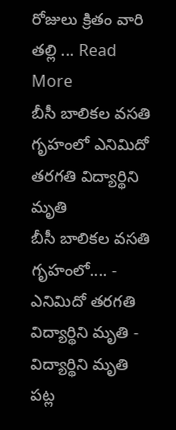రోజులు క్రితం వారి తల్లి ... Read More
బీసీ బాలికల వసతి గృహంలో ఎనిమిదో తరగతి విద్యార్థిని మృతి
బీసీ బాలికల వసతి గృహంలో.... - ఎనిమిదో తరగతి విద్యార్థిని మృతి - విద్యార్థిని మృతి పట్ల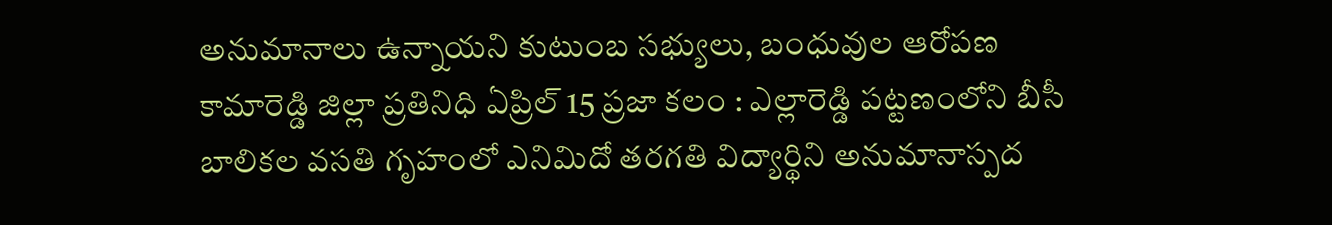అనుమానాలు ఉన్నాయని కుటుంబ సభ్యులు, బంధువుల ఆరోపణ కామారెడ్డి జిల్లా ప్రతినిధి ఏప్రిల్ 15 ప్రజా కలం : ఎల్లారెడ్డి పట్టణంలోని బీసీ బాలికల వసతి గృహంలో ఎనిమిదో తరగతి విద్యార్థిని అనుమానాస్పద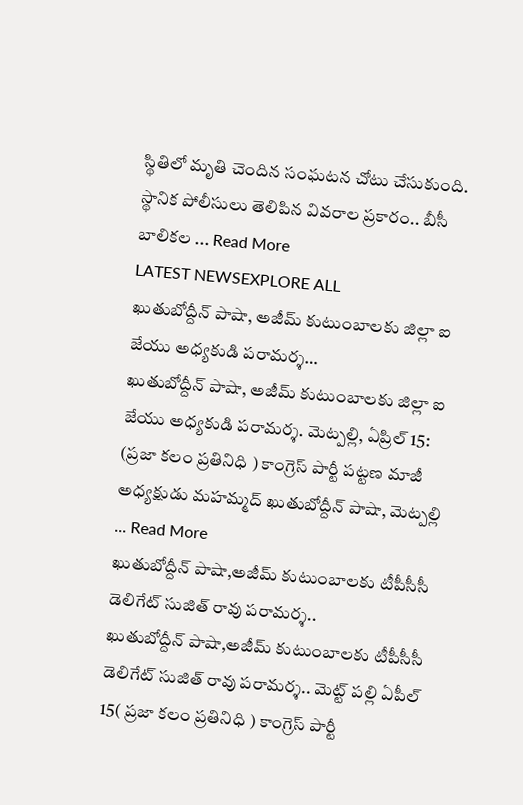స్థితిలో మృతి చెందిన సంఘటన చోటు చేసుకుంది. స్థానిక పోలీసులు తెలిపిన వివరాల ప్రకారం.. బీసీ బాలికల ... Read More
LATEST NEWSEXPLORE ALL
ఖుతుబోద్దీన్ పాషా, అజీమ్ కుటుంబాలకు జిల్లా ఐ జేయు అధ్యకుడి పరామర్శ…
ఖుతుబోద్దీన్ పాషా, అజీమ్ కుటుంబాలకు జిల్లా ఐ జేయు అధ్యకుడి పరామర్శ. మెట్పల్లి, ఏప్రిల్ 15: (ప్రజా కలం ప్రతినిధి ) కాంగ్రెస్ పార్టీ పట్టణ మాజీ అధ్యక్షుడు మహమ్మద్ ఖుతుబోద్దీన్ పాషా, మెట్పల్లి ... Read More
ఖుతుబోద్దీన్ పాషా,అజీమ్ కుటుంబాలకు టీపీసీసీ డెలిగేట్ సుజిత్ రావు పరామర్శ..
ఖుతుబోద్దీన్ పాషా,అజీమ్ కుటుంబాలకు టీపీసీసీ డెలిగేట్ సుజిత్ రావు పరామర్శ.. మెట్ట్ పల్లి ఏపీల్ 15( ప్రజా కలం ప్రతినిధి ) కాంగ్రెస్ పార్టీ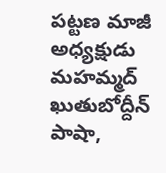పట్టణ మాజీ అధ్యక్షుడు మహమ్మద్ ఖుతుబోద్దీన్ పాషా,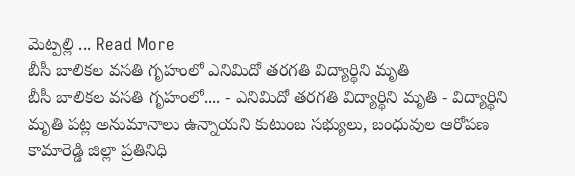మెట్పల్లి ... Read More
బీసీ బాలికల వసతి గృహంలో ఎనిమిదో తరగతి విద్యార్థిని మృతి
బీసీ బాలికల వసతి గృహంలో.... - ఎనిమిదో తరగతి విద్యార్థిని మృతి - విద్యార్థిని మృతి పట్ల అనుమానాలు ఉన్నాయని కుటుంబ సభ్యులు, బంధువుల ఆరోపణ కామారెడ్డి జిల్లా ప్రతినిధి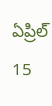ఏప్రిల్ 15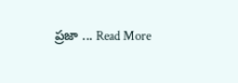ప్రజా ... Read More